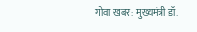गोवा खबर: मुख्यमंत्री डॉ.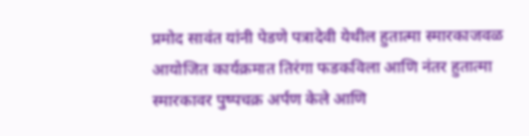प्रमोद सावंत यांनी पेडणे पत्रादेवी येथील हुतात्मा स्मारकाजवळ आयोजित कार्यक्रमात तिरंगा फडकविला आणि नंतर हुतात्मा स्मारकावर पुष्पचक्र अर्पण केले आणि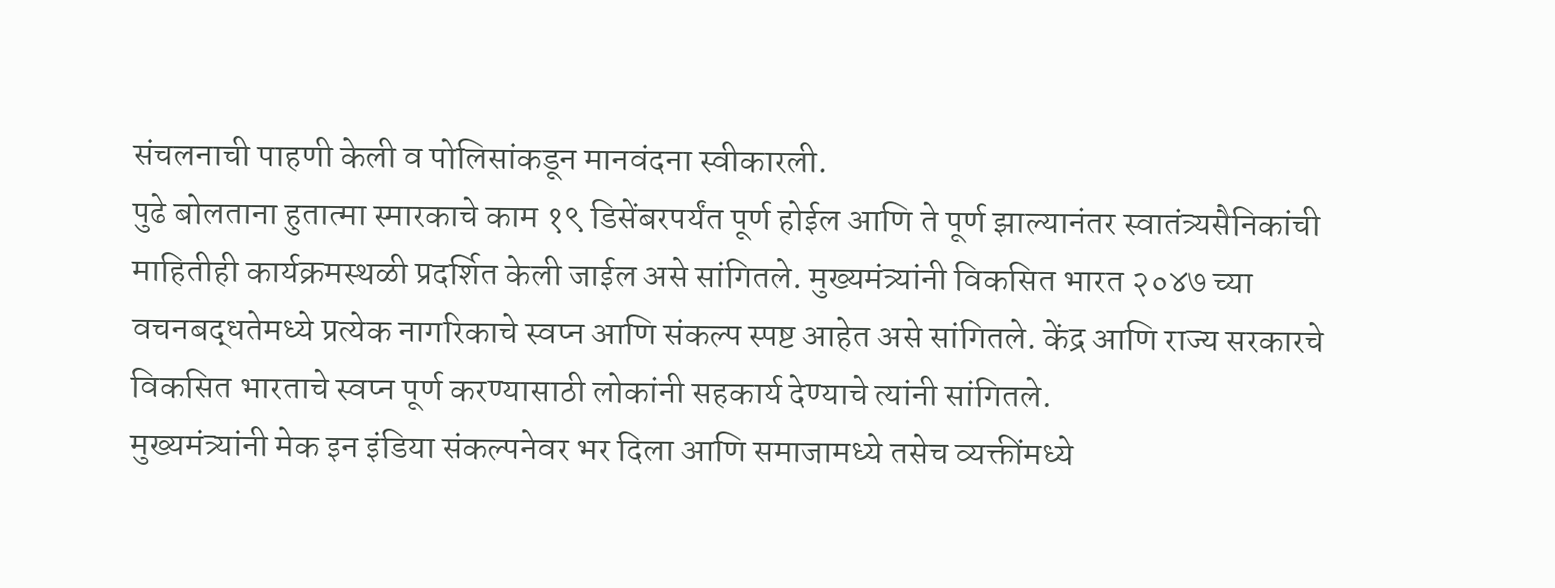संचलनाची पाहणी केली व पोलिसांकडून मानवंदना स्वीकारली.
पुढे बोलताना हुतात्मा स्मारकाचे काम १९ डिसेंबरपर्यंत पूर्ण होईल आणि ते पूर्ण झाल्यानंतर स्वातंत्र्यसैनिकांची माहितीही कार्यक्रमस्थळी प्रदर्शित केली जाईल असे सांगितले. मुख्यमंत्र्यांनी विकसित भारत २०४७ च्या वचनबद्धतेमध्ये प्रत्येक नागरिकाचे स्वप्न आणि संकल्प स्पष्ट आहेत असे सांगितले. केंद्र आणि राज्य सरकारचे विकसित भारताचे स्वप्न पूर्ण करण्यासाठी लोकांनी सहकार्य देण्याचे त्यांनी सांगितले.
मुख्यमंत्र्यांनी मेक इन इंडिया संकल्पनेवर भर दिला आणि समाजामध्ये तसेच व्यक्तींमध्ये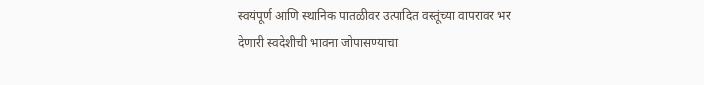स्वयंपूर्ण आणि स्थानिक पातळीवर उत्पादित वस्तूंच्या वापरावर भर देणारी स्वदेशीची भावना जोपासण्याचा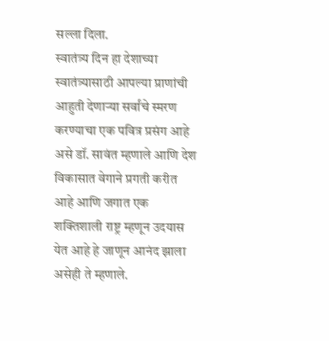सल्ला दिला.
स्वातंत्र्य दिन हा देशाच्या स्वातंत्र्यासाठी आपल्या प्राणांची आहुती देणाऱ्या सर्वांचे स्मरण करण्याचा एक पवित्र प्रसंग आहे असे डॉ. सावंत म्हणाले आणि देश विकासात वेगाने प्रगती करीत आहे आणि जगात एक शक्तिशाली राष्ट्र म्हणून उदयास येत आहे हे जाणून आनंद झाला असेही ते म्हणाले.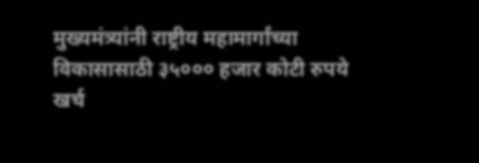मुख्यमंत्र्यांनी राष्ट्रीय महामार्गांच्या विकासासाठी ३५००० हजार कोटी रुपये खर्च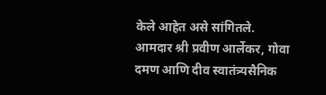केले आहेत असे सांगितले.
आमदार श्री प्रवीण आर्लेकर, गोवा दमण आणि दीव स्वातंत्र्यसैनिक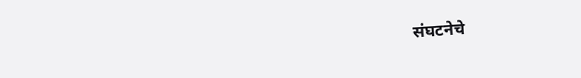संघटनेचे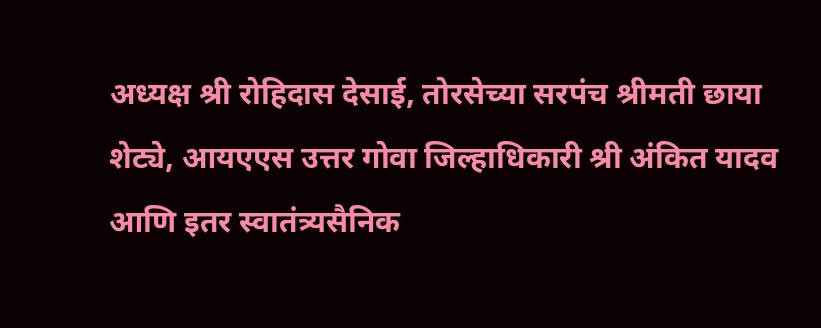अध्यक्ष श्री रोहिदास देसाई, तोरसेच्या सरपंच श्रीमती छाया शेट्ये, आयएएस उत्तर गोवा जिल्हाधिकारी श्री अंकित यादव आणि इतर स्वातंत्र्यसैनिक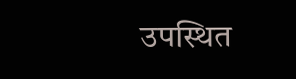उपस्थित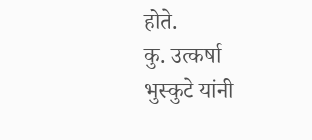होते.
कु. उत्कर्षा भुस्कुटे यांनी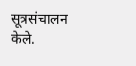सूत्रसंचालन केले.